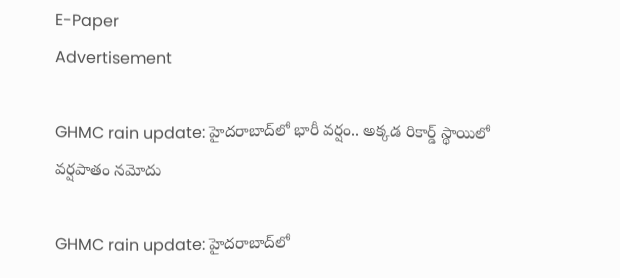E-Paper
Advertisement

GHMC rain update: హైదరాబాద్‌లో భారీ వర్షం.. అక్కడ రికార్డ్ స్థాయిలో వర్షపాతం నమోదు

GHMC rain update: హైదరాబాద్‌లో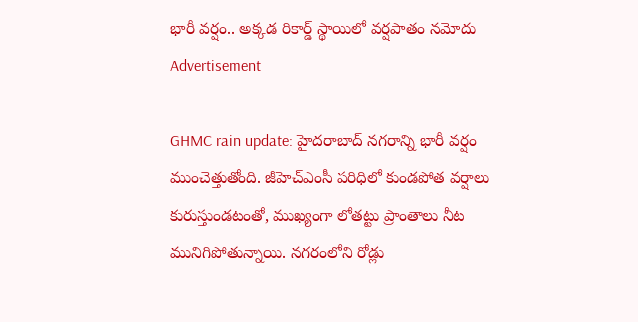భారీ వర్షం.. అక్కడ రికార్డ్ స్థాయిలో వర్షపాతం నమోదు
Advertisement

GHMC rain update: హైదరాబాద్ నగరాన్ని భారీ వర్షం ముంచెత్తుతోంది. జీహెచ్ఎంసీ పరిధిలో కుండపోత వర్షాలు కురుస్తుండటంతో, ముఖ్యంగా లోతట్టు ప్రాంతాలు నీట మునిగిపోతున్నాయి. నగరంలోని రోడ్లు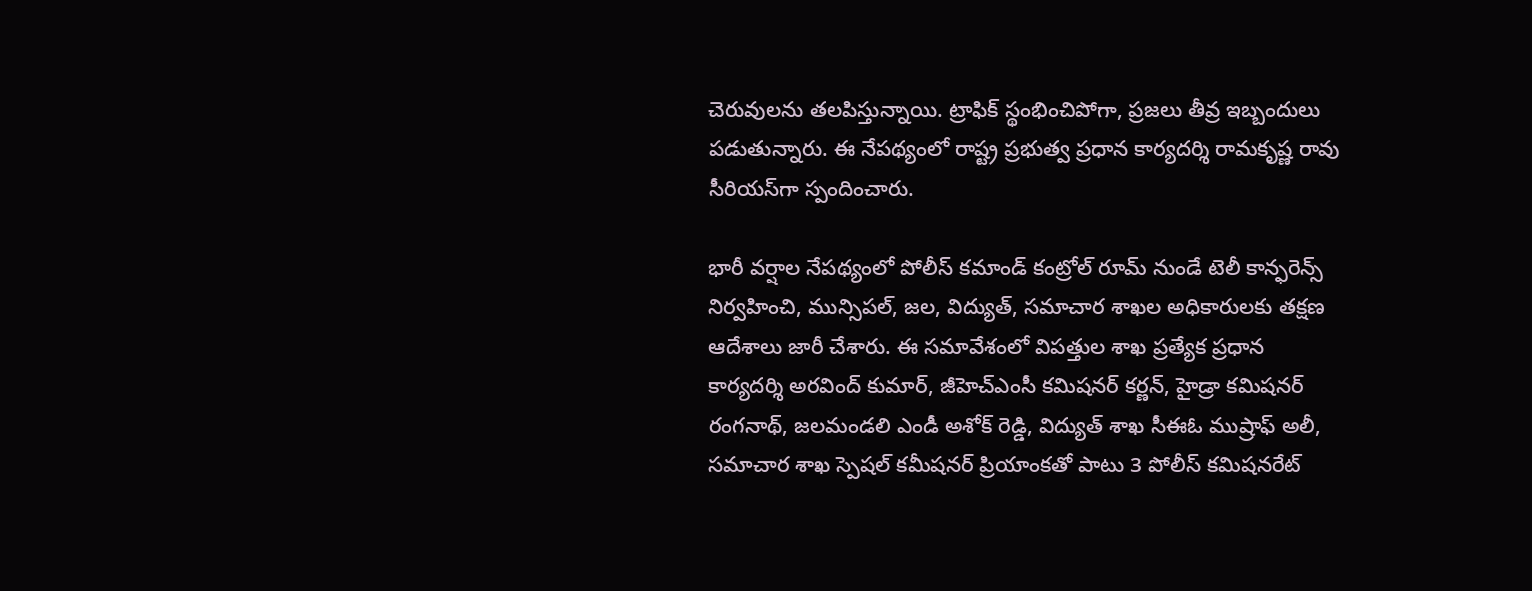చెరువులను తలపిస్తున్నాయి. ట్రాఫిక్ స్థంభించిపోగా, ప్రజలు తీవ్ర ఇబ్బందులు పడుతున్నారు. ఈ నేపథ్యంలో రాష్ట్ర ప్రభుత్వ ప్రధాన కార్యదర్శి రామకృష్ణ రావు సీరియస్‌గా స్పందించారు.

భారీ వర్షాల నేపథ్యంలో పోలీస్ కమాండ్ కంట్రోల్ రూమ్ నుండే టెలీ కాన్ఫరెన్స్ నిర్వహించి, మున్సిపల్, జల, విద్యుత్, సమాచార శాఖల అధికారులకు తక్షణ ఆదేశాలు జారీ చేశారు. ఈ సమావేశంలో విపత్తుల శాఖ ప్రత్యేక ప్రధాన కార్యదర్శి అరవింద్ కుమార్, జీహెచ్ఎంసీ కమిషనర్ కర్ణన్, హైడ్రా కమిషనర్ రంగనాథ్, జలమండలి ఎండీ అశోక్ రెడ్డి, విద్యుత్ శాఖ సీఈఓ ముష్రాఫ్ అలీ, సమాచార శాఖ స్పెషల్ కమీషనర్ ప్రియాంకతో పాటు 3 పోలీస్ కమిషనరేట్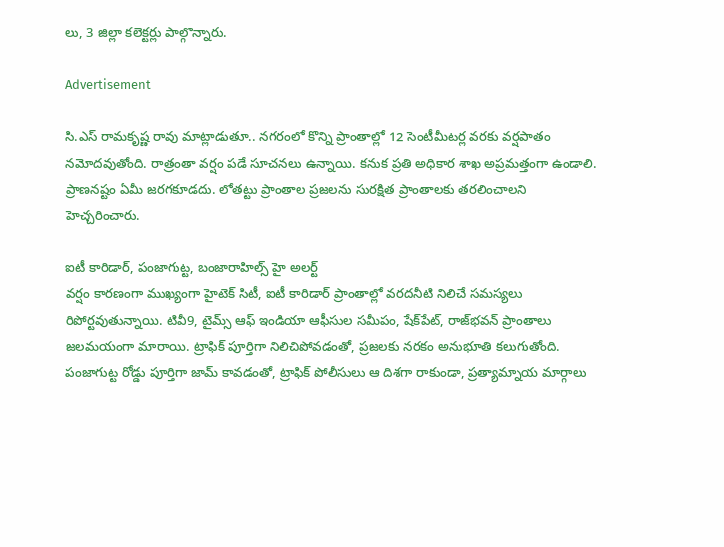లు, 3 జిల్లా కలెక్టర్లు పాల్గొన్నారు.

Advertisement

సి.ఎస్ రామకృష్ణ రావు మాట్లాడుతూ.. నగరంలో కొన్ని ప్రాంతాల్లో 12 సెంటీమీటర్ల వరకు వర్షపాతం నమోదవుతోంది. రాత్రంతా వర్షం పడే సూచనలు ఉన్నాయి. కనుక ప్రతి అధికార శాఖ అప్రమత్తంగా ఉండాలి. ప్రాణనష్టం ఏమీ జరగకూడదు. లోతట్టు ప్రాంతాల ప్రజలను సురక్షిత ప్రాంతాలకు తరలించాలని హెచ్చరించారు.

ఐటీ కారిడార్, పంజాగుట్ట, బంజారాహిల్స్ హై అలర్ట్
వర్షం కారణంగా ముఖ్యంగా హైటెక్ సిటీ, ఐటీ కారిడార్ ప్రాంతాల్లో వరదనీటి నిలిచే సమస్యలు రిపోర్టవుతున్నాయి. టివీ9, టైమ్స్ ఆఫ్ ఇండియా ఆఫీసుల సమీపం, షేక్‌పేట్, రాజ్‌భవన్ ప్రాంతాలు జలమయంగా మారాయి. ట్రాఫిక్ పూర్తిగా నిలిచిపోవడంతో, ప్రజలకు నరకం అనుభూతి కలుగుతోంది. పంజాగుట్ట రోడ్డు పూర్తిగా జామ్ కావడంతో, ట్రాఫిక్ పోలీసులు ఆ దిశగా రాకుండా, ప్రత్యామ్నాయ మార్గాలు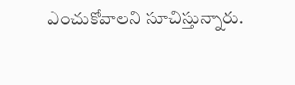ఎంచుకోవాలని సూచిస్తున్నారు.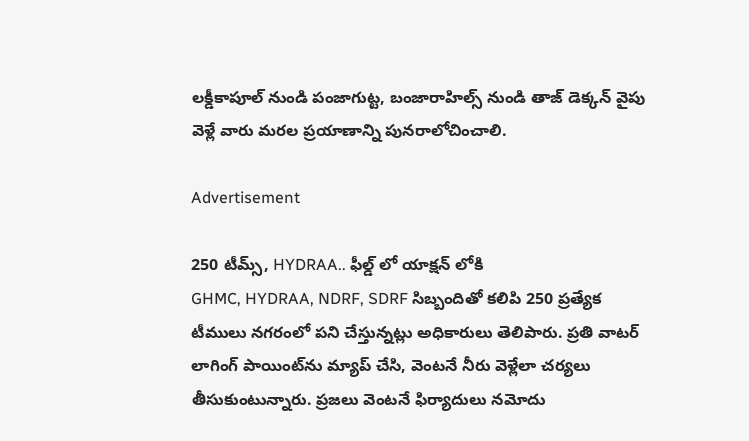లక్డీకాపూల్ నుండి పంజాగుట్ట, బంజారాహిల్స్ నుండి తాజ్ డెక్కన్ వైపు వెళ్లే వారు మరల ప్రయాణాన్ని పునరాలోచించాలి.

Advertisement

250 టీమ్స్, HYDRAA.. ఫీల్డ్ లో యాక్షన్ లోకి
GHMC, HYDRAA, NDRF, SDRF సిబ్బందితో కలిపి 250 ప్రత్యేక టీములు నగరంలో పని చేస్తున్నట్లు అధికారులు తెలిపారు. ప్రతి వాటర్ లాగింగ్ పాయింట్‌ను మ్యాప్ చేసి, వెంటనే నీరు వెళ్లేలా చర్యలు తీసుకుంటున్నారు. ప్రజలు వెంటనే ఫిర్యాదులు నమోదు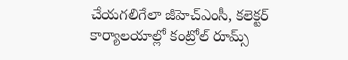చేయగలిగేలా జీహెచ్ఎంసీ, కలెక్టర్ కార్యాలయాల్లో కంట్రోల్ రూమ్స్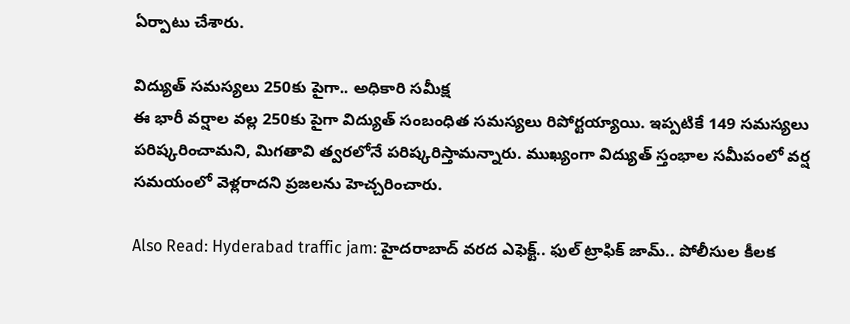ఏర్పాటు చేశారు.

విద్యుత్ సమస్యలు 250కు పైగా.. అధికారి సమీక్ష
ఈ భారీ వర్షాల వల్ల 250కు పైగా విద్యుత్ సంబంధిత సమస్యలు రిపోర్టయ్యాయి. ఇప్పటికే 149 సమస్యలు పరిష్కరించామని, మిగతావి త్వరలోనే పరిష్కరిస్తామన్నారు. ముఖ్యంగా విద్యుత్ స్తంభాల సమీపంలో వర్ష సమయంలో వెళ్లరాదని ప్రజలను హెచ్చరించారు.

Also Read: Hyderabad traffic jam: హైదరాబాద్ వరద ఎఫెక్ట్.. ఫుల్ ట్రాఫిక్ జామ్.. పోలీసుల కీలక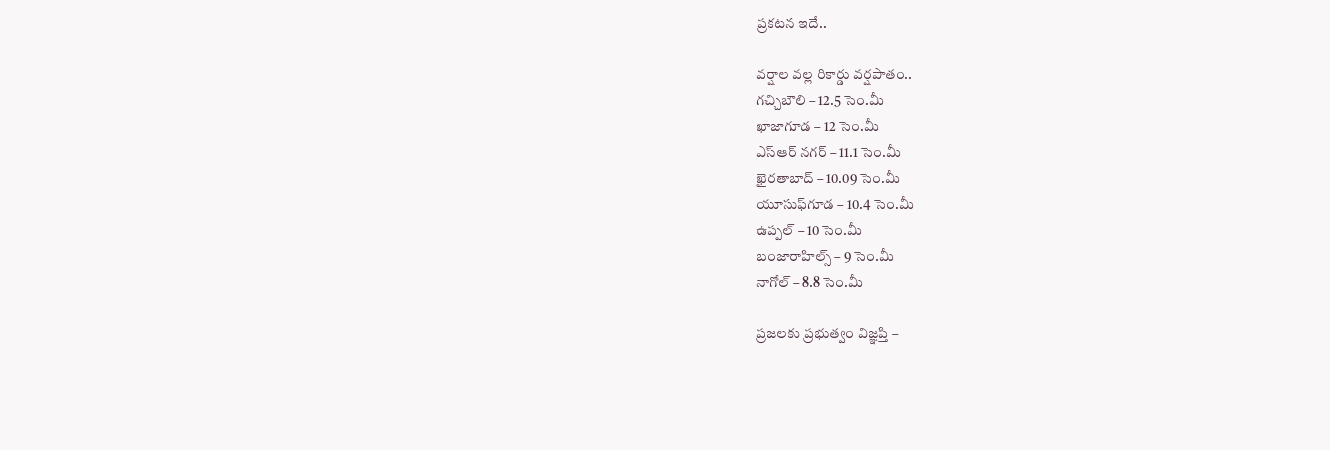ప్రకటన ఇదే..

వర్షాల వల్ల రికార్డు వర్షపాతం..
గచ్చిబౌలి – 12.5 సెం.మీ
ఖాజాగూడ – 12 సెం.మీ
ఎస్‌ఆర్ నగర్ – 11.1 సెం.మీ
ఖైరతాబాద్ – 10.09 సెం.మీ
యూసుఫ్‌గూడ – 10.4 సెం.మీ
ఉప్పల్ – 10 సెం.మీ
బంజారాహిల్స్ – 9 సెం.మీ
నాగోల్ – 8.8 సెం.మీ

ప్రజలకు ప్రభుత్వం విజ్ఞప్తి –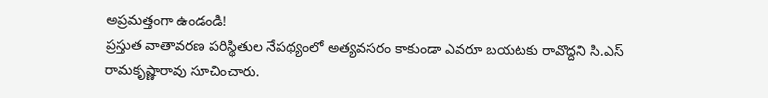అప్రమత్తంగా ఉండండి!
ప్రస్తుత వాతావరణ పరిస్థితుల నేపథ్యంలో అత్యవసరం కాకుండా ఎవరూ బయటకు రావొద్దని సి.ఎస్ రామకృష్ణారావు సూచించారు.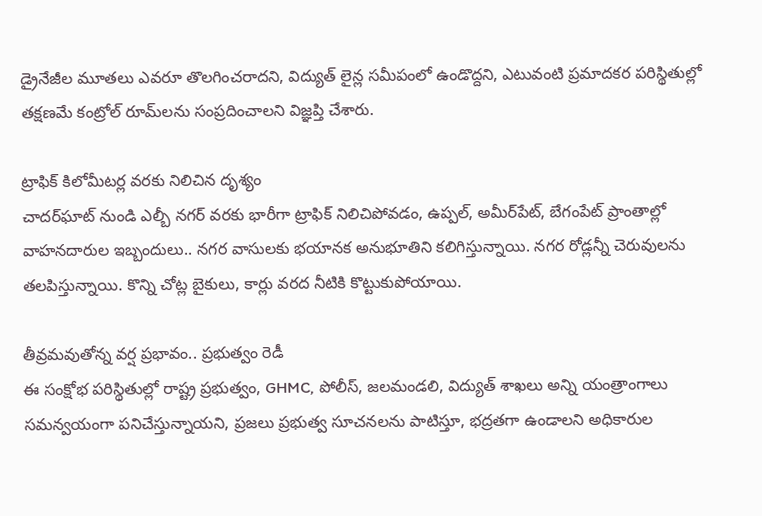డ్రైనేజీల మూతలు ఎవరూ తొలగించరాదని, విద్యుత్ లైన్ల సమీపంలో ఉండొద్దని, ఎటువంటి ప్రమాదకర పరిస్థితుల్లో తక్షణమే కంట్రోల్ రూమ్‌లను సంప్రదించాలని విజ్ఞప్తి చేశారు.

ట్రాఫిక్ కిలోమీటర్ల వరకు నిలిచిన దృశ్యం
చాదర్‌ఘాట్ నుండి ఎల్బీ నగర్ వరకు భారీగా ట్రాఫిక్ నిలిచిపోవడం, ఉప్పల్, అమీర్‌పేట్, బేగంపేట్ ప్రాంతాల్లో వాహనదారుల ఇబ్బందులు.. నగర వాసులకు భయానక అనుభూతిని కలిగిస్తున్నాయి. నగర రోడ్లన్నీ చెరువులను తలపిస్తున్నాయి. కొన్ని చోట్ల బైకులు, కార్లు వరద నీటికి కొట్టుకుపోయాయి.

తీవ్రమవుతోన్న వర్ష ప్రభావం.. ప్రభుత్వం రెడీ
ఈ సంక్షోభ పరిస్థితుల్లో రాష్ట్ర ప్రభుత్వం, GHMC, పోలీస్, జలమండలి, విద్యుత్ శాఖలు అన్ని యంత్రాంగాలు సమన్వయంగా పనిచేస్తున్నాయని, ప్రజలు ప్రభుత్వ సూచనలను పాటిస్తూ, భద్రతగా ఉండాలని అధికారుల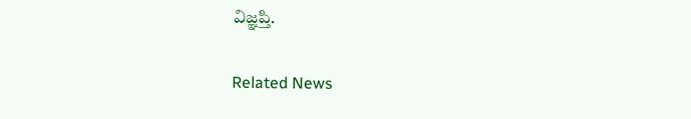విజ్ఞప్తి.

Related News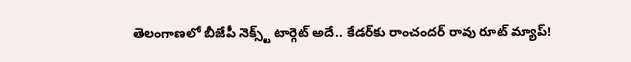తెలంగాణలో బీజేపీ నెక్స్ట్ టార్గెట్ అదే.. కేడర్‌కు రాంచందర్ రావు రూట్ మ్యాప్!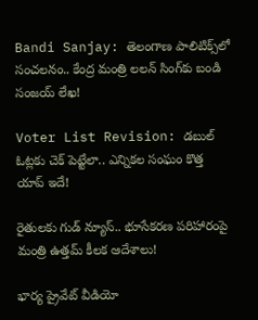Bandi Sanjay: తెలంగాణ పాలిటిక్స్‌లో సంచలనం.. కేంద్ర మంత్రి లలన్ సింగ్‌కు బండి సంజయ్ లేఖ!

Voter List Revision: డబుల్ ఓట్లకు చెక్ పెట్టేలా.. ఎన్నికల సంఘం కొత్త యాప్ ఇదే!

రైతులకు గుడ్ న్యూస్.. భూసేకరణ పరిహారంపై మంత్రి ఉత్తమ్ కీలక ఆదేశాలు!

భార్య ప్రైవేట్ వీడియో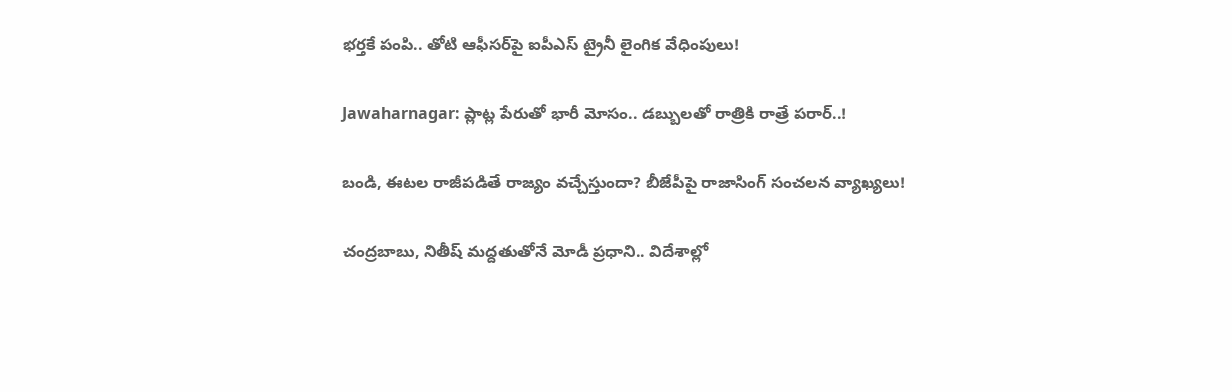భర్తకే పంపి.. తోటి ఆఫీసర్‌పై ఐపీఎస్ ట్రైనీ లైంగిక వేధింపులు!

Jawaharnagar: ప్లాట్ల పేరుతో భారీ మోసం.. డబ్బులతో రాత్రికి రాత్రే పరార్..!

బండి, ఈటల రాజీపడితే రాజ్యం వచ్చేస్తుందా? బీజేపీపై రాజాసింగ్ సంచలన వ్యాఖ్యలు!

చంద్రబాబు, నితీష్ మద్దతుతోనే మోడీ ప్రధాని.. విదేశాల్లో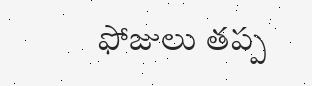ఫోజులు తప్ప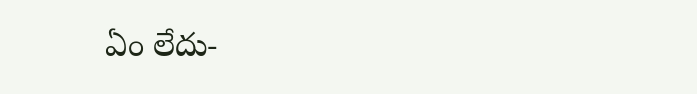ఏం లేదు-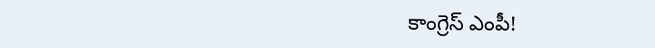కాంగ్రెస్ ఎంపీ!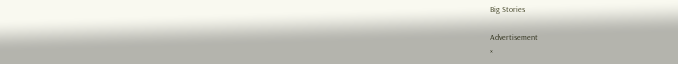Big Stories

Advertisement
×